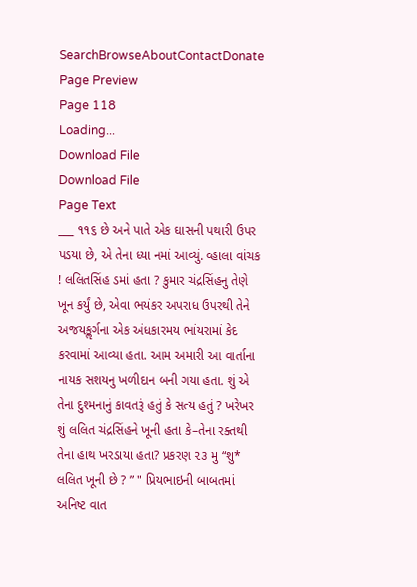SearchBrowseAboutContactDonate
Page Preview
Page 118
Loading...
Download File
Download File
Page Text
___ ૧૧૬ છે અને પાતે એક ઘાસની પથારી ઉપર પડયા છે, એ તેના ધ્યા નમાં આવ્યું. વ્હાલા વાંચક ! લલિતસિંહ ડમાં હતા ? કુમાર ચંદ્રસિંહનુ તેણે ખૂન કર્યું છે, એવા ભયંકર અપરાધ ઉપરથી તેને અજયકૢર્ગના એક અંધકારમય ભાંયરામાં કેદ કરવામાં આવ્યા હતા. આમ અમારી આ વાર્તાના નાયક સશયનુ ખળીદાન બની ગયા હતા. શું એ તેના દુશ્મનાનું કાવતરૂં હતું કે સત્ય હતું ? ખરેખર શું લલિત ચંદ્રસિંહને ખૂની હતા કે–તેના રક્તથી તેના હાથ ખરડાયા હતા? પ્રકરણ ૨૩ મુ “શુ* લલિત ખૂની છે ? ” " પ્રિયભાઇની બાબતમાં અનિષ્ટ વાત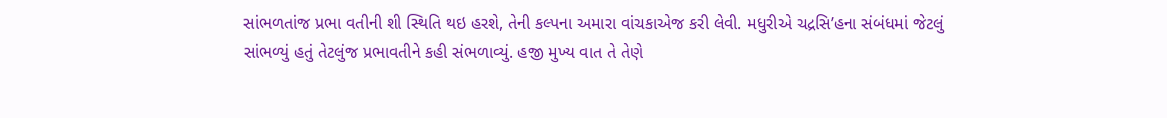સાંભળતાંજ પ્રભા વતીની શી સ્થિતિ થઇ હરશે, તેની કલ્પના અમારા વાંચકાએજ કરી લેવી. મધુરીએ ચદ્રસિ’હના સંબંધમાં જેટલું સાંભળ્યું હતું તેટલુંજ પ્રભાવતીને કહી સંભળાવ્યું. હજી મુખ્ય વાત તે તેણે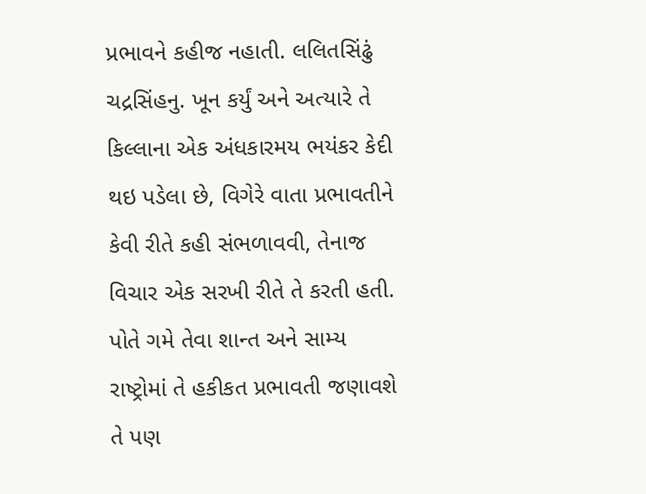પ્રભાવને કહીજ નહાતી. લલિતસિંઢું ચદ્રસિંહનુ. ખૂન કર્યું અને અત્યારે તે કિલ્લાના એક અંધકારમય ભયંકર કેદી થઇ પડેલા છે, વિગેરે વાતા પ્રભાવતીને કેવી રીતે કહી સંભળાવવી, તેનાજ વિચાર એક સરખી રીતે તે કરતી હતી. પોતે ગમે તેવા શાન્ત અને સામ્ય રાષ્ટ્રોમાં તે હકીકત પ્રભાવતી જણાવશે તે પણ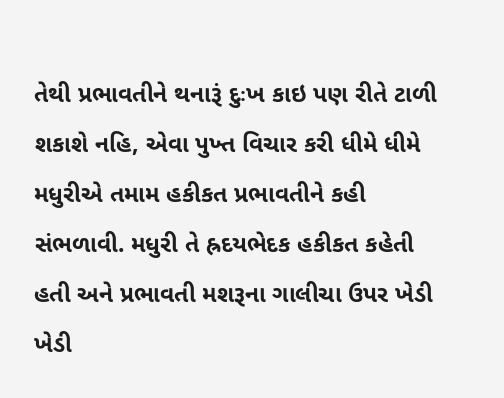તેથી પ્રભાવતીને થનારૂં દુઃખ કાઇ પણ રીતે ટાળી શકાશે નહિ, એવા પુખ્ત વિચાર કરી ધીમે ધીમે મધુરીએ તમામ હકીકત પ્રભાવતીને કહી સંભળાવી. મધુરી તે હ્રદયભેદક હકીકત કહેતી હતી અને પ્રભાવતી મશરૂના ગાલીચા ઉપર ખેડી ખેડી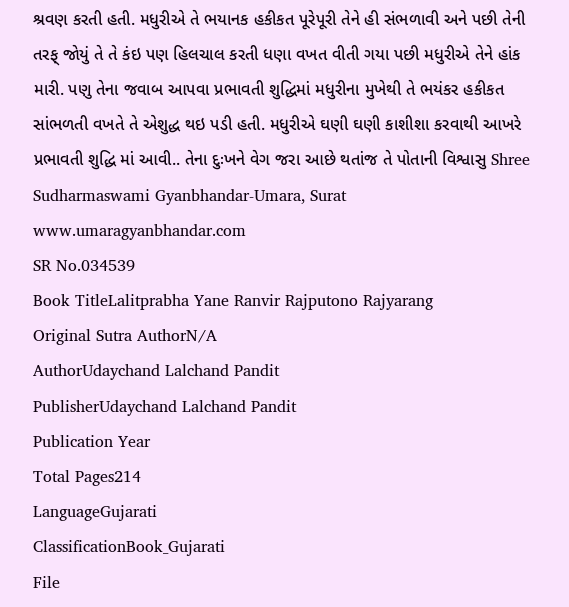શ્રવણ કરતી હતી. મધુરીએ તે ભયાનક હકીકત પૂરેપૂરી તેને હી સંભળાવી અને પછી તેની તરફ્ જોયું તે તે કંઇ પણ હિલચાલ કરતી ધણા વખત વીતી ગયા પછી મધુરીએ તેને હાંક મારી. પણુ તેના જવાબ આપવા પ્રભાવતી શુદ્ધિમાં મધુરીના મુખેથી તે ભયંકર હકીકત સાંભળતી વખતે તે એશુદ્ધ થઇ પડી હતી. મધુરીએ ઘણી ઘણી કાશીશા કરવાથી આખરે પ્રભાવતી શુદ્ધિ માં આવી.. તેના દુઃખને વેગ જરા આછે થતાંજ તે પોતાની વિશ્વાસુ Shree Sudharmaswami Gyanbhandar-Umara, Surat www.umaragyanbhandar.com
SR No.034539
Book TitleLalitprabha Yane Ranvir Rajputono Rajyarang
Original Sutra AuthorN/A
AuthorUdaychand Lalchand Pandit
PublisherUdaychand Lalchand Pandit
Publication Year
Total Pages214
LanguageGujarati
ClassificationBook_Gujarati
File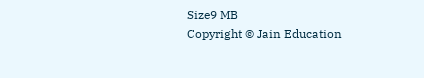Size9 MB
Copyright © Jain Education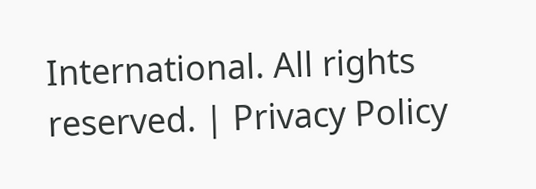International. All rights reserved. | Privacy Policy